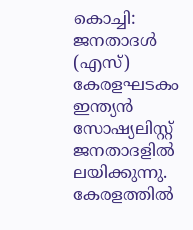കൊച്ചി: ജനതാദൾ (എസ്) കേരളഘടകം ഇന്ത്യൻ സോഷ്യലിസ്റ്റ് ജനതാദളിൽ ലയിക്കുന്നു. കേരളത്തിൽ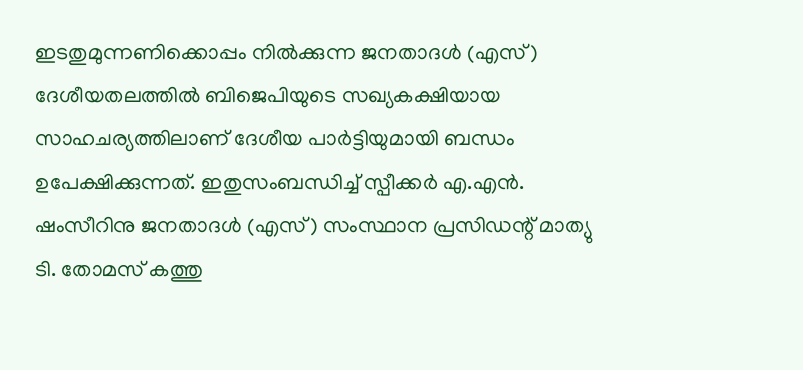ഇടതുമുന്നണിക്കൊപ്പം നിൽക്കുന്ന ജനതാദൾ (എസ്) ദേശീയതലത്തിൽ ബിജെപിയുടെ സഖ്യകക്ഷിയായ സാഹചര്യത്തിലാണ് ദേശീയ പാർട്ടിയുമായി ബന്ധം ഉപേക്ഷിക്കുന്നത്. ഇതുസംബന്ധിച്ച് സ്പീക്കർ എ.എൻ. ഷംസീറിനു ജനതാദൾ (എസ്) സംസ്ഥാന പ്രസിഡന്റ് മാത്യു ടി. തോമസ് കത്തു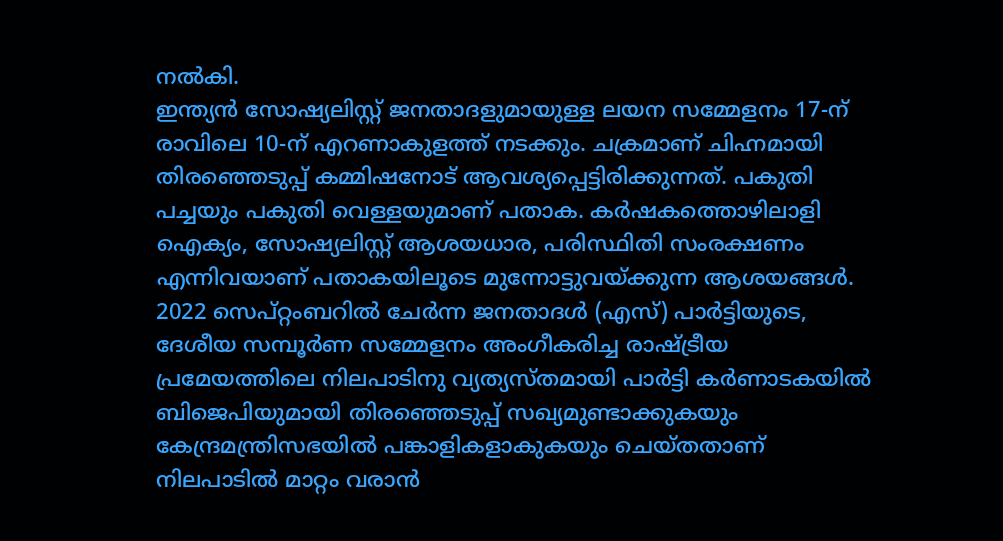നൽകി.
ഇന്ത്യൻ സോഷ്യലിസ്റ്റ് ജനതാദളുമായുള്ള ലയന സമ്മേളനം 17-ന് രാവിലെ 10-ന് എറണാകുളത്ത് നടക്കും. ചക്രമാണ് ചിഹ്നമായി തിരഞ്ഞെടുപ്പ് കമ്മിഷനോട് ആവശ്യപ്പെട്ടിരിക്കുന്നത്. പകുതി പച്ചയും പകുതി വെള്ളയുമാണ് പതാക. കർഷകത്തൊഴിലാളി ഐക്യം, സോഷ്യലിസ്റ്റ് ആശയധാര, പരിസ്ഥിതി സംരക്ഷണം എന്നിവയാണ് പതാകയിലൂടെ മുന്നോട്ടുവയ്ക്കുന്ന ആശയങ്ങൾ.
2022 സെപ്റ്റംബറിൽ ചേർന്ന ജനതാദൾ (എസ്) പാർട്ടിയുടെ, ദേശീയ സമ്പൂർണ സമ്മേളനം അംഗീകരിച്ച രാഷ്ട്രീയ പ്രമേയത്തിലെ നിലപാടിനു വ്യത്യസ്തമായി പാർട്ടി കർണാടകയിൽ ബിജെപിയുമായി തിരഞ്ഞെടുപ്പ് സഖ്യമുണ്ടാക്കുകയും കേന്ദ്രമന്ത്രിസഭയിൽ പങ്കാളികളാകുകയും ചെയ്തതാണ് നിലപാടിൽ മാറ്റം വരാൻ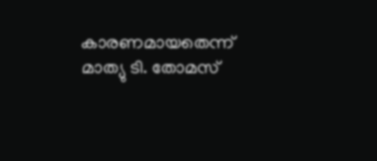കാരണമായതെന്ന് മാത്യു ടി. തോമസ്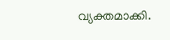വ്യക്തമാക്കി.